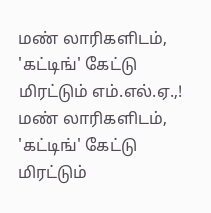மண் லாரிகளிடம், 'கட்டிங்' கேட்டு மிரட்டும் எம்.எல்.ஏ.,!
மண் லாரிகளிடம், 'கட்டிங்' கேட்டு மிரட்டும்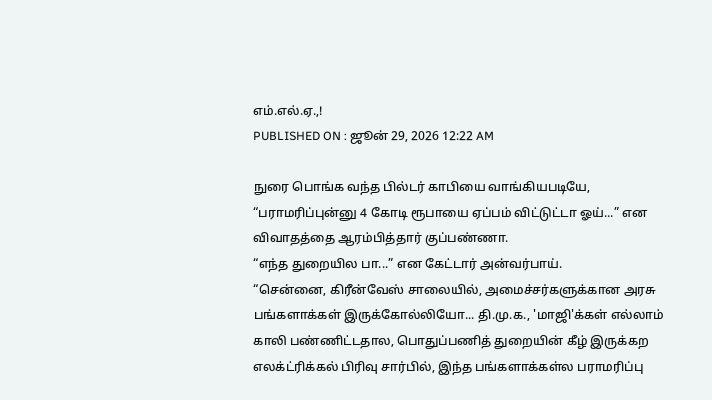எம்.எல்.ஏ.,!
PUBLISHED ON : ஜூன் 29, 2026 12:22 AM

நுரை பொங்க வந்த பில்டர் காபியை வாங்கியபடியே, “பராமரிப்புன்னு 4 கோடி ரூபாயை ஏப்பம் விட்டுட்டா ஓய்...” என விவாதத்தை ஆரம்பித்தார் குப்பண்ணா.
“எந்த துறையில பா...” என கேட்டார் அன்வர்பாய்.
“சென்னை, கிரீன்வேஸ் சாலையில், அமைச்சர்களுக்கான அரசு பங்களாக்கள் இருக்கோல்லியோ... தி.மு.க., 'மாஜி'க்கள் எல்லாம் காலி பண்ணிட்டதால, பொதுப்பணித் துறையின் கீழ் இருக்கற எலக்ட்ரிக்கல் பிரிவு சார்பில், இந்த பங்களாக்கள்ல பராமரிப்பு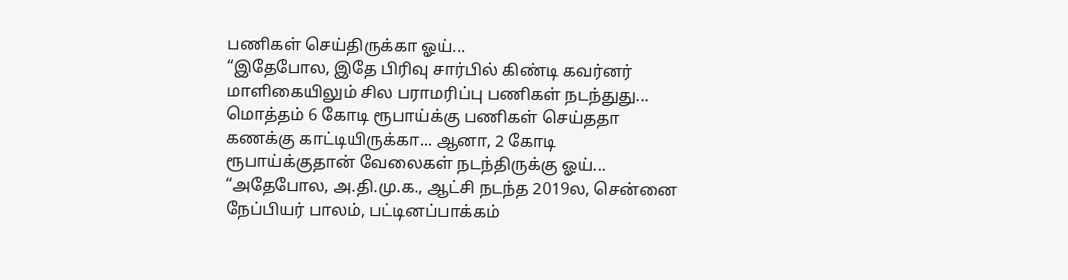பணிகள் செய்திருக்கா ஓய்...
“இதேபோல, இதே பிரிவு சார்பில் கிண்டி கவர்னர் மாளிகையிலும் சில பராமரிப்பு பணிகள் நடந்துது... மொத்தம் 6 கோடி ரூபாய்க்கு பணிகள் செய்ததா கணக்கு காட்டியிருக்கா... ஆனா, 2 கோடி ரூபாய்க்குதான் வேலைகள் நடந்திருக்கு ஓய்...
“அதேபோல, அ.தி.மு.க., ஆட்சி நடந்த 2019ல, சென்னை நேப்பியர் பாலம், பட்டினப்பாக்கம்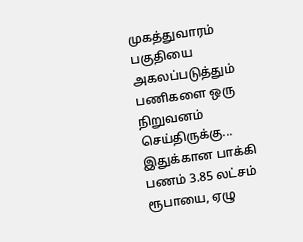முகத்துவாரம் பகுதியை அகலப்படுத்தும் பணிகளை ஒரு நிறுவனம் செய்திருக்கு... இதுக்கான பாக்கி பணம் 3.85 லட்சம் ரூபாயை, ஏழு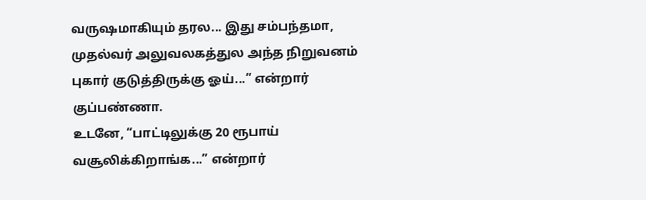வருஷமாகியும் தரல... இது சம்பந்தமா, முதல்வர் அலுவலகத்துல அந்த நிறுவனம் புகார் குடுத்திருக்கு ஓய்...” என்றார் குப்பண்ணா.
உடனே, “பாட்டிலுக்கு 20 ரூபாய் வசூலிக்கிறாங்க...” என்றார்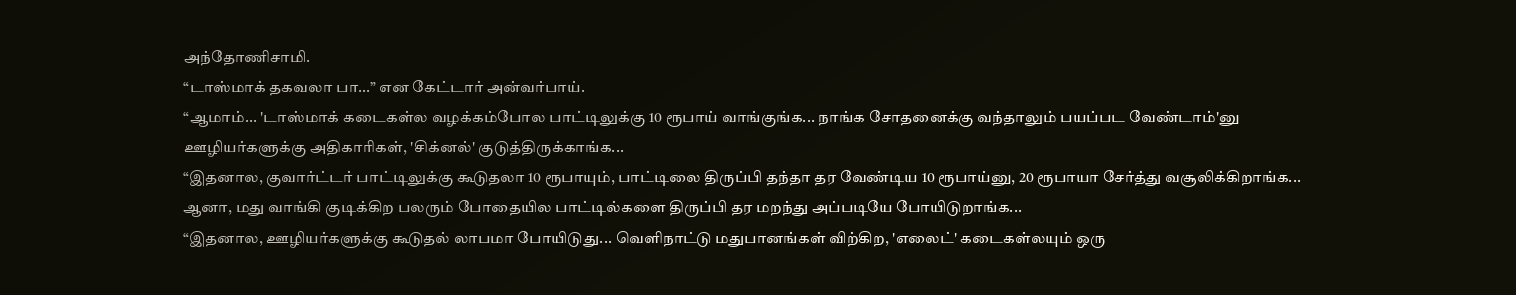அந்தோணிசாமி.
“டாஸ்மாக் தகவலா பா...” என கேட்டார் அன்வர்பாய்.
“ஆமாம்... 'டாஸ்மாக் கடைகள்ல வழக்கம்போல பாட்டிலுக்கு 10 ரூபாய் வாங்குங்க... நாங்க சோதனைக்கு வந்தாலும் பயப்பட வேண்டாம்'னு ஊழியர்களுக்கு அதிகாரிகள், 'சிக்னல்' குடுத்திருக்காங்க...
“இதனால, குவார்ட்டர் பாட்டிலுக்கு கூடுதலா 10 ரூபாயும், பாட்டிலை திருப்பி தந்தா தர வேண்டிய 10 ரூபாய்னு, 20 ரூபாயா சேர்த்து வசூலிக்கிறாங்க... ஆனா, மது வாங்கி குடிக்கிற பலரும் போதையில பாட்டில்களை திருப்பி தர மறந்து அப்படியே போயிடுறாங்க...
“இதனால, ஊழியர்களுக்கு கூடுதல் லாபமா போயிடுது... வெளிநாட்டு மதுபானங்கள் விற்கிற, 'எலைட்' கடைகள்லயும் ஒரு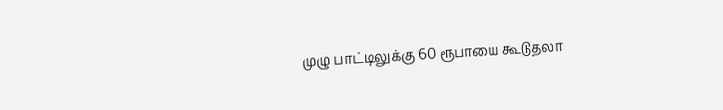முழு பாட்டிலுக்கு 60 ரூபாயை கூடுதலா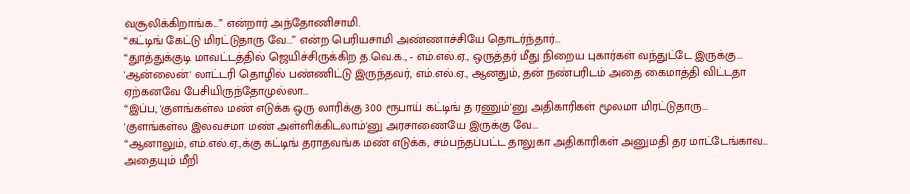வசூலிக்கிறாங்க...” என்றார் அந்தோணிசாமி.
“கட்டிங் கேட்டு மிரட்டுதாரு வே...” என்ற பெரியசாமி அண்ணாச்சியே தொடர்ந்தார்...
“துாத்துக்குடி மாவட்டத்தில் ஜெயிச்சிருக்கிற த.வெ.க., - எம்.எல்.ஏ., ஒருத்தர் மீது நிறைய புகார்கள் வந்துட்டே இருக்கு... 'ஆன்லைன்' லாட்டரி தொழில் பண்ணிட்டு இருந்தவர், எம்.எல்.ஏ., ஆனதும், தன் நண்பரிடம் அதை கைமாத்தி விட்டதா ஏற்கனவே பேசியிருந்தோமுல்லா...
“இப்ப, 'குளங்கள்ல மண் எடுக்க ஒரு லாரிக்கு 300 ரூபாய் கட்டிங் த ரணும்'னு அதிகாரிகள் மூலமா மிரட்டுதாரு... 'குளங்கள்ல இலவசமா மண் அள்ளிக்கிடலாம்'னு அரசாணையே இருக்கு வே...
“ஆனாலும், எம்.எல்.ஏ.,க்கு கட்டிங் தராதவங்க மண் எடுக்க, சம்பந்தப்பட்ட தாலுகா அதிகாரிகள் அனுமதி தர மாட்டேங்காவ... அதையும் மீறி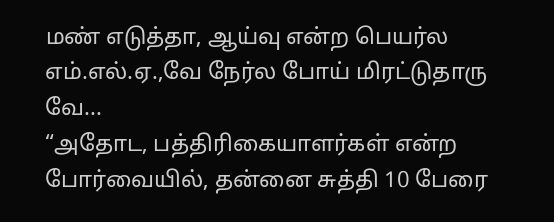மண் எடுத்தா, ஆய்வு என்ற பெயர்ல எம்.எல்.ஏ.,வே நேர்ல போய் மிரட்டுதாரு வே...
“அதோட, பத்திரிகையாளர்கள் என்ற போர்வையில், தன்னை சுத்தி 10 பேரை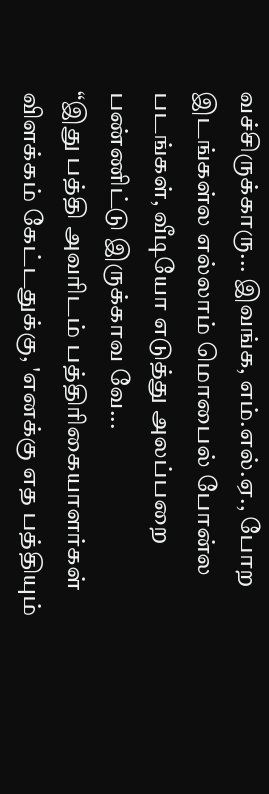வச்சிருக்காரு... இவங்க, எம்.எல்.ஏ., போற இடங்கள்ல எல்லாம் மொபைல் போன்ல படங்கள், வீடியோ எடுத்து அலப்பறை பண்ணிட்டு இருக்காவ வே...
“இது பத்தி அவரிடம் பத்திரிகையாளர்கள் விளக்கம் கேட்டதுக்கு, 'எனக்கு எத பத்தியும்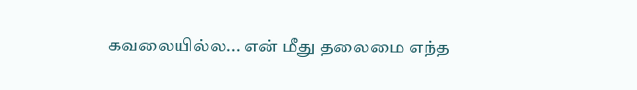கவலையில்ல... என் மீது தலைமை எந்த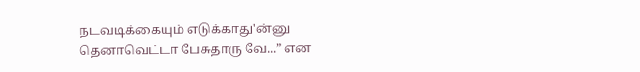நடவடிக்கையும் எடுக்காது'ன்னு தெனாவெட்டா பேசுதாரு வே...” என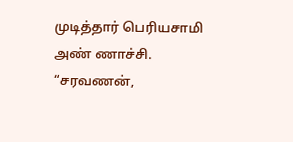முடித்தார் பெரியசாமி அண் ணாச்சி.
“சரவணன்,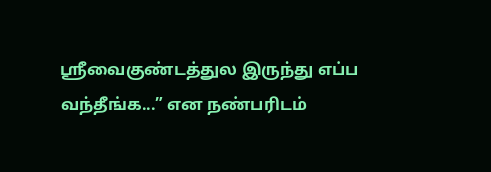ஸ்ரீவைகுண்டத்துல இருந்து எப்ப வந்தீங்க...” என நண்பரிடம்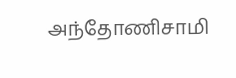அந்தோணிசாமி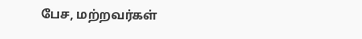பேச, மற்றவர்கள்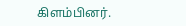கிளம்பினர்.